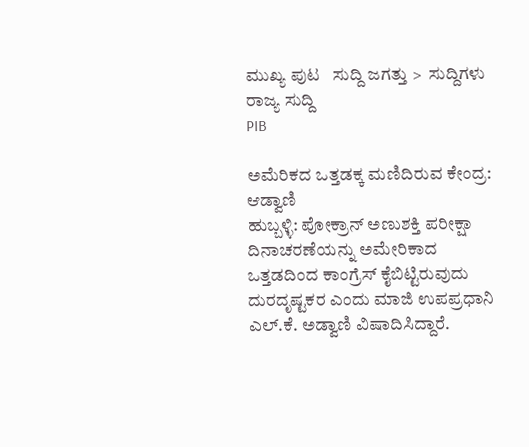ಮುಖ್ಯ ಪುಟ   ಸುದ್ದಿ ಜಗತ್ತು >  ಸುದ್ದಿಗಳು
ರಾಜ್ಯ ಸುದ್ದಿ
PIB

ಅಮೆರಿಕದ ಒತ್ತಡಕ್ಕ ಮಣಿದಿರುವ ಕೇಂದ್ರ: ಆಡ್ವಾಣಿ
ಹುಬ್ಬಳ್ಳಿ: ಪೋಕ್ರಾನ್ ಅಣುಶಕ್ತಿ ಪರೀಕ್ಷಾ ದಿನಾಚರಣೆಯನ್ನು ಅಮೇರಿಕಾದ ಒತ್ತಡದಿಂದ ಕಾಂಗ್ರೆಸ್ ಕೈಬಿಟ್ಟಿರುವುದು ದುರದೃಷ್ಟಕರ ಎಂದು ಮಾಜಿ ಉಪಪ್ರಧಾನಿ ಎಲ್.ಕೆ. ಅಡ್ವಾಣಿ ವಿಷಾದಿಸಿದ್ದಾರೆ.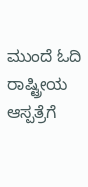ಮುಂದೆ ಓದಿ
ರಾಷ್ಟ್ರೀಯ
ಆಸ್ಪತ್ರೆಗೆ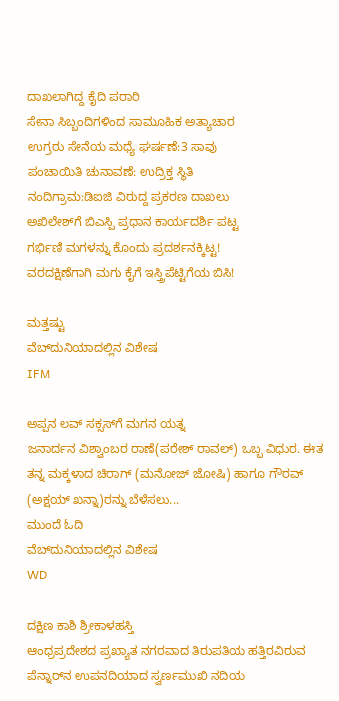ದಾಖಲಾಗಿದ್ದ ಕೈದಿ ಪರಾರಿ
ಸೇನಾ ಸಿಬ್ಬಂದಿಗಳಿಂದ ಸಾಮೂಹಿಕ ಅತ್ಯಾಚಾರ
ಉಗ್ರರು ಸೇನೆಯ ಮಧ್ಯೆ ಘರ್ಷಣೆ:3 ಸಾವು
ಪಂಚಾಯಿತಿ ಚುನಾವಣೆ: ಉದ್ರಿಕ್ತ ಸ್ಥಿತಿ
ನಂದಿಗ್ರಾಮ:ಡಿಐಜಿ ವಿರುದ್ದ ಪ್ರಕರಣ ದಾಖಲು
ಅಖಿಲೇಶ್‌ಗೆ ಬಿಎಸ್ಪಿ ಪ್ರಧಾನ ಕಾರ್ಯದರ್ಶಿ ಪಟ್ಟ
ಗರ್ಭಿಣಿ ಮಗಳನ್ನು ಕೊಂದು ಪ್ರದರ್ಶನಕ್ಕಿಟ್ಟ!
ವರದಕ್ಷಿಣೆಗಾಗಿ ಮಗು ಕೈಗೆ ಇಸ್ತ್ರಿಪೆಟ್ಟಿಗೆಯ ಬಿಸಿ!

ಮತ್ತಷ್ಟು
ವೆಬ್‌ದುನಿಯಾದಲ್ಲಿನ ವಿಶೇಷ
IFM

ಅಪ್ಪನ ಲವ್ ಸಕ್ಸಸ್‌ಗೆ ಮಗನ ಯತ್ನ
ಜನಾರ್ದನ ವಿಶ್ವಾಂಬರ ರಾಣೆ(ಪರೇಶ್ ರಾವಲ್) ಒಬ್ಬ ವಿಧುರ. ಈತ ತನ್ನ ಮಕ್ಕಳಾದ ಚಿರಾಗ್ (ಮನೋಜ್ ಜೋಷಿ) ಹಾಗೂ ಗೌರವ್ (ಅಕ್ಷಯ್ ಖನ್ನಾ)ರನ್ನು ಬೆಳೆಸಲು...
ಮುಂದೆ ಓದಿ
ವೆಬ್‌ದುನಿಯಾದಲ್ಲಿನ ವಿಶೇಷ
WD

ದಕ್ಷಿಣ ಕಾಶಿ ಶ್ರೀಕಾಳಹಸ್ತಿ
ಆಂಧ್ರಪ್ರದೇಶದ ಪ್ರಖ್ಯಾತ ನಗರವಾದ ತಿರುಪತಿಯ ಹತ್ತಿರವಿರುವ ಪೆನ್ನಾರ್‌ನ ಉಪನದಿಯಾದ ಸ್ವರ್ಣಮುಖಿ ನದಿಯ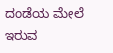ದಂಡೆಯ ಮೇಲೆ ಇರುವ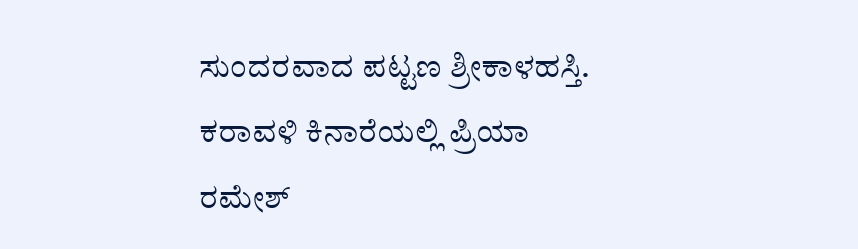ಸುಂದರವಾದ ಪಟ್ಟಣ ಶ್ರೀಕಾಳಹಸ್ತಿ.
ಕರಾವಳಿ ಕಿನಾರೆಯಲ್ಲಿ ಪ್ರಿಯಾ
ರಮೇಶ್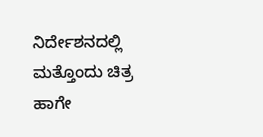ನಿರ್ದೇಶನದಲ್ಲಿ ಮತ್ತೊಂದು ಚಿತ್ರ
ಹಾಗೇ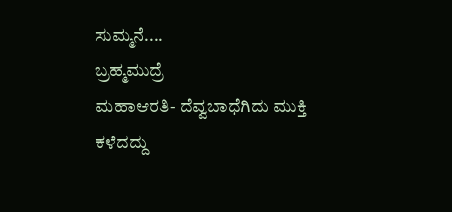ಸುಮ್ಮನೆ....
ಬ್ರಹ್ಮಮುದ್ರೆ
ಮಹಾಆರತಿ- ದೆವ್ವಬಾಧೆಗಿದು ಮುಕ್ತಿ
ಕಳೆದದ್ದು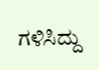ಗಳಿಸಿದ್ದು